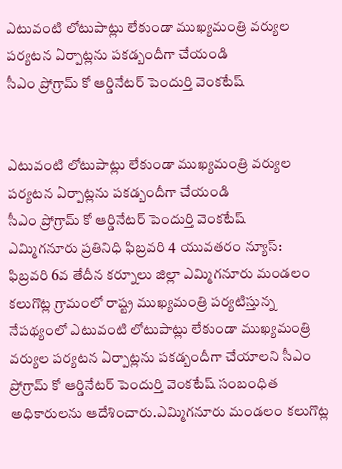ఎటువంటి లోటుపాట్లు లేకుండా ముఖ్యమంత్రి వర్యుల పర్యటన ఏర్పాట్లను పకడ్బందీగా చేయండి
సీఎం ప్రోగ్రామ్ కో ఆర్డినేటర్ పెందుర్తి వెంకటేష్


ఎటువంటి లోటుపాట్లు లేకుండా ముఖ్యమంత్రి వర్యుల పర్యటన ఏర్పాట్లను పకడ్బందీగా చేయండి
సీఎం ప్రోగ్రామ్ కో ఆర్డినేటర్ పెందుర్తి వెంకటేష్
ఎమ్మిగనూరు ప్రతినిధి ఫిబ్రవరి 4 యువతరం న్యూస్:
ఫిబ్రవరి 6వ తేదీన కర్నూలు జిల్లా ఎమ్మిగనూరు మండలం కలుగొట్ల గ్రామంలో రాష్ట్ర ముఖ్యమంత్రి పర్యటిస్తున్న నేపథ్యంలో ఎటువంటి లోటుపాట్లు లేకుండా ముఖ్యమంత్రి వర్యుల పర్యటన ఏర్పాట్లను పకడ్బందీగా చేయాలని సీఎం ప్రోగ్రామ్ కో ఆర్డినేటర్ పెందుర్తి వెంకటేష్ సంబంధిత అధికారులను ఆదేశించారు.ఎమ్మిగనూరు మండలం కలుగొట్ల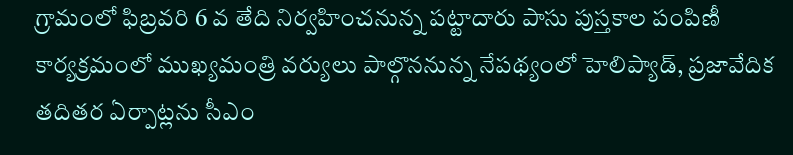గ్రామంలో ఫిబ్రవరి 6 వ తేది నిర్వహించనున్న పట్టాదారు పాసు పుస్తకాల పంపిణీ కార్యక్రమంలో ముఖ్యమంత్రి వర్యులు పాల్గొననున్న నేపథ్యంలో హెలిప్యాడ్, ప్రజావేదిక తదితర ఏర్పాట్లను సీఎం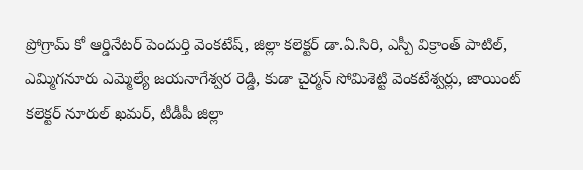ప్రోగ్రామ్ కో ఆర్డినేటర్ పెందుర్తి వెంకటేష్, జిల్లా కలెక్టర్ డా.ఏ.సిరి, ఎస్పీ విక్రాంత్ పాటిల్, ఎమ్మిగనూరు ఎమ్మెల్యే జయనాగేశ్వర రెడ్డి, కుడా చైర్మన్ సోమిశెట్టి వెంకటేశ్వర్లు, జాయింట్ కలెక్టర్ నూరుల్ ఖమర్, టీడీపీ జిల్లా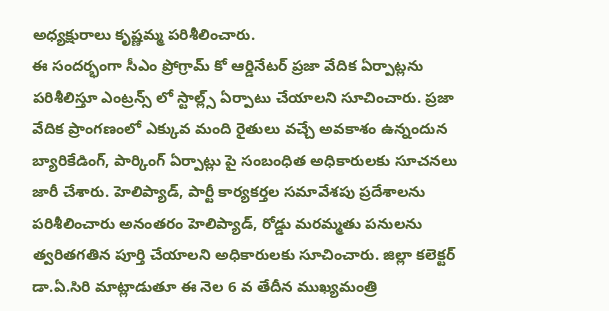అధ్యక్షురాలు కృష్ణమ్మ పరిశీలించారు.
ఈ సందర్భంగా సీఎం ప్రోగ్రామ్ కో ఆర్డినేటర్ ప్రజా వేదిక ఏర్పాట్లను పరిశీలిస్తూ ఎంట్రన్స్ లో స్టాల్ల్స్ ఏర్పాటు చేయాలని సూచించారు. ప్రజా వేదిక ప్రాంగణంలో ఎక్కువ మంది రైతులు వచ్చే అవకాశం ఉన్నందున బ్యారికేడింగ్, పార్కింగ్ ఏర్పాట్లు పై సంబంధిత అధికారులకు సూచనలు జారీ చేశారు. హెలిప్యాడ్, పార్టీ కార్యకర్తల సమావేశపు ప్రదేశాలను పరిశీలించారు అనంతరం హెలిప్యాడ్, రోడ్డు మరమ్మతు పనులను త్వరితగతిన పూర్తి చేయాలని అధికారులకు సూచించారు. జిల్లా కలెక్టర్ డా.ఏ.సిరి మాట్లాడుతూ ఈ నెల 6 వ తేదీన ముఖ్యమంత్రి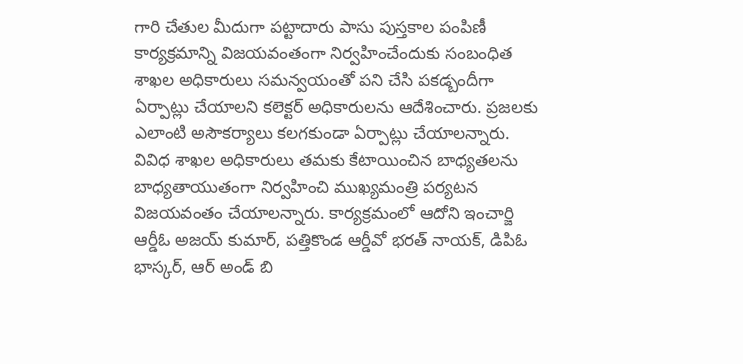గారి చేతుల మీదుగా పట్టాదారు పాసు పుస్తకాల పంపిణీ కార్యక్రమాన్ని విజయవంతంగా నిర్వహించేందుకు సంబంధిత శాఖల అధికారులు సమన్వయంతో పని చేసి పకడ్బందీగా ఏర్పాట్లు చేయాలని కలెక్టర్ అధికారులను ఆదేశించారు. ప్రజలకు ఎలాంటి అసౌకర్యాలు కలగకుండా ఏర్పాట్లు చేయాలన్నారు. వివిధ శాఖల అధికారులు తమకు కేటాయించిన బాధ్యతలను బాధ్యతాయుతంగా నిర్వహించి ముఖ్యమంత్రి పర్యటన విజయవంతం చేయాలన్నారు. కార్యక్రమంలో ఆదోని ఇంచార్జి ఆర్డీఓ అజయ్ కుమార్, పత్తికొండ ఆర్డీవో భరత్ నాయక్, డిపిఓ భాస్కర్, ఆర్ అండ్ బి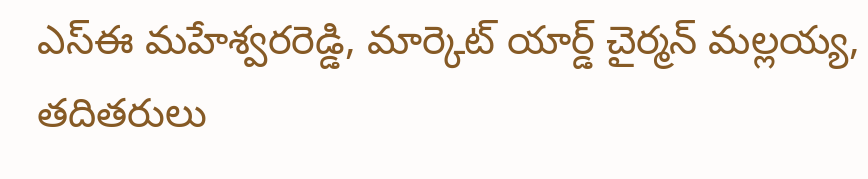ఎస్ఈ మహేశ్వరరెడ్డి, మార్కెట్ యార్డ్ చైర్మన్ మల్లయ్య, తదితరులు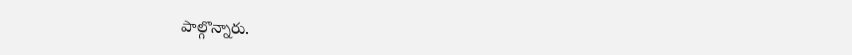పాల్గొన్నారు.